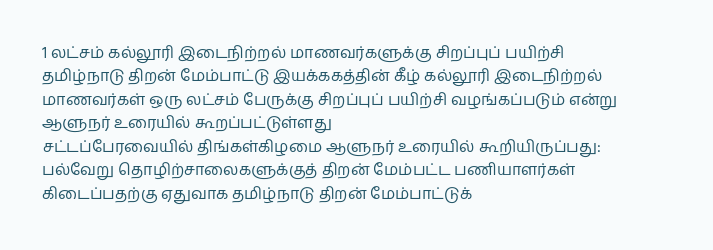1 லட்சம் கல்லூரி இடைநிற்றல் மாணவர்களுக்கு சிறப்புப் பயிற்சி
தமிழ்நாடு திறன் மேம்பாட்டு இயக்ககத்தின் கீழ் கல்லூரி இடைநிற்றல் மாணவர்கள் ஒரு லட்சம் பேருக்கு சிறப்புப் பயிற்சி வழங்கப்படும் என்று ஆளுநர் உரையில் கூறப்பட்டுள்ளது
சட்டப்பேரவையில் திங்கள்கிழமை ஆளுநர் உரையில் கூறியிருப்பது:
பல்வேறு தொழிற்சாலைகளுக்குத் திறன் மேம்பட்ட பணியாளர்கள் கிடைப்பதற்கு ஏதுவாக தமிழ்நாடு திறன் மேம்பாட்டுக்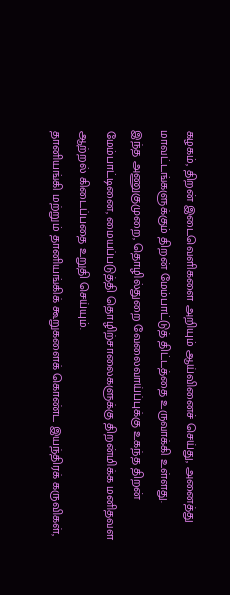கழகம், திறன் இடைவெளிகளை அறியும் ஆய்வினைச் செய்து, அனைத்து மாவட்டங்களுக்கும் திறன் மேம்பாட்டுத் திட்டத்தை உருவாக்கி உள்ளது.
இந்த அணுகுமுறை, தொழில்துறை வேலைவாய்ப்புக்கு உகந்த திறன் மேம்பாட்டினை, மையப்படுத்தி தொழிற்சாலைகளுக்கு திறன்மிக்க மனிதவள ஆற்றல் கிடைப்பதை உறுதி செய்யும்.
தானியங்கி மற்றும் தானியங்கிக் கூறுகளைக் கொண்ட இயந்திரக் கருவிகள்,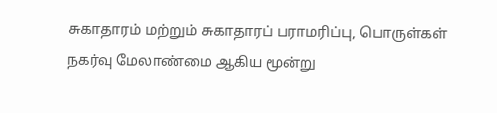சுகாதாரம் மற்றும் சுகாதாரப் பராமரிப்பு, பொருள்கள் நகர்வு மேலாண்மை ஆகிய மூன்று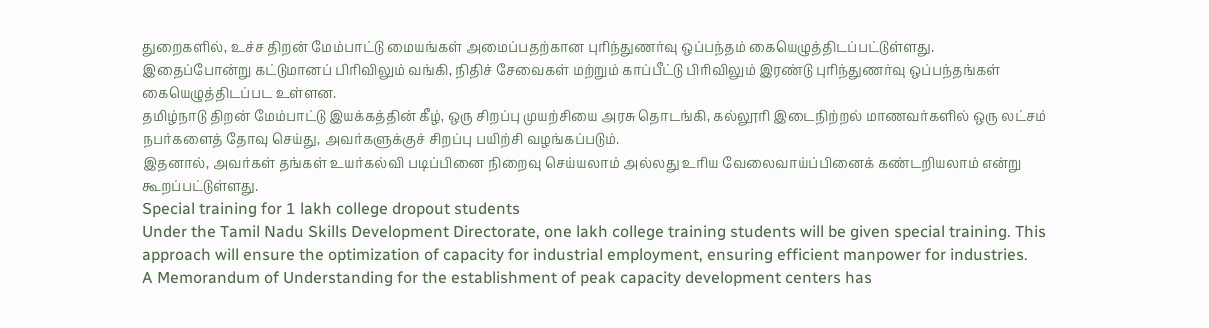துறைகளில், உச்ச திறன் மேம்பாட்டு மையங்கள் அமைப்பதற்கான புரிந்துணர்வு ஒப்பந்தம் கையெழுத்திடப்பட்டுள்ளது.
இதைப்போன்று கட்டுமானப் பிரிவிலும் வங்கி, நிதிச் சேவைகள் மற்றும் காப்பீட்டு பிரிவிலும் இரண்டு புரிந்துணர்வு ஒப்பந்தங்கள் கையெழுத்திடப்பட உள்ளன.
தமிழ்நாடு திறன் மேம்பாட்டு இயக்கத்தின் கீழ், ஒரு சிறப்பு முயற்சியை அரசு தொடங்கி, கல்லூரி இடைநிற்றல் மாணவர்களில் ஒரு லட்சம் நபர்களைத் தோவு செய்து, அவர்களுக்குச் சிறப்பு பயிற்சி வழங்கப்படும்.
இதனால், அவர்கள் தங்கள் உயர்கல்வி படிப்பினை நிறைவு செய்யலாம் அல்லது உரிய வேலைவாய்ப்பினைக் கண்டறியலாம் என்று கூறப்பட்டுள்ளது.
Special training for 1 lakh college dropout students
Under the Tamil Nadu Skills Development Directorate, one lakh college training students will be given special training. This approach will ensure the optimization of capacity for industrial employment, ensuring efficient manpower for industries.
A Memorandum of Understanding for the establishment of peak capacity development centers has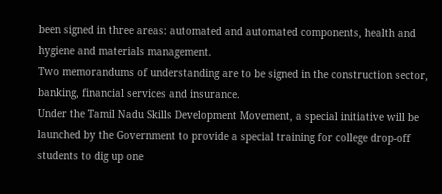been signed in three areas: automated and automated components, health and hygiene and materials management.
Two memorandums of understanding are to be signed in the construction sector, banking, financial services and insurance.
Under the Tamil Nadu Skills Development Movement, a special initiative will be launched by the Government to provide a special training for college drop-off students to dig up one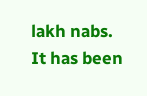lakh nabs.
It has been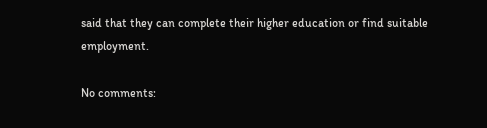said that they can complete their higher education or find suitable employment.

No comments: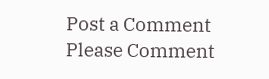Post a Comment
Please Comment